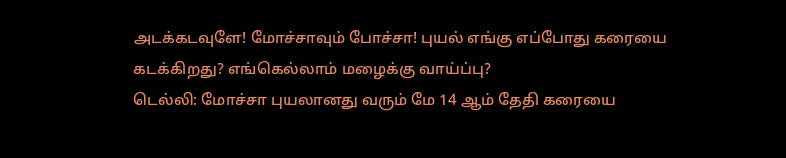அடக்கடவுளே! மோச்சாவும் போச்சா! புயல் எங்கு எப்போது கரையை கடக்கிறது? எங்கெல்லாம் மழைக்கு வாய்ப்பு?
டெல்லி: மோச்சா புயலானது வரும் மே 14 ஆம் தேதி கரையை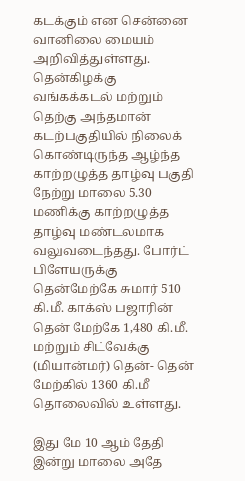கடக்கும் என சென்னை வானிலை மையம் அறிவித்துள்ளது.
தென்கிழக்கு வங்கக்கடல் மற்றும் தெற்கு அந்தமான் கடற்பகுதியில் நிலைக் கொண்டிருந்த ஆழ்ந்த காற்றழுத்த தாழ்வு பகுதி நேற்று மாலை 5.30 மணிக்கு காற்றழுத்த தாழ்வு மண்டலமாக வலுவடைந்தது. போர்ட் பிளேயருக்கு தென்மேற்கே சுமார் 510 கி.மீ. காக்ஸ் பஜாரின் தென் மேற்கே 1,480 கி.மீ. மற்றும் சிட்வேக்கு (மியான்மர்) தென்- தென் மேற்கில் 1360 கி.மீ தொலைவில் உள்ளது.

இது மே 10 ஆம் தேதி இன்று மாலை அதே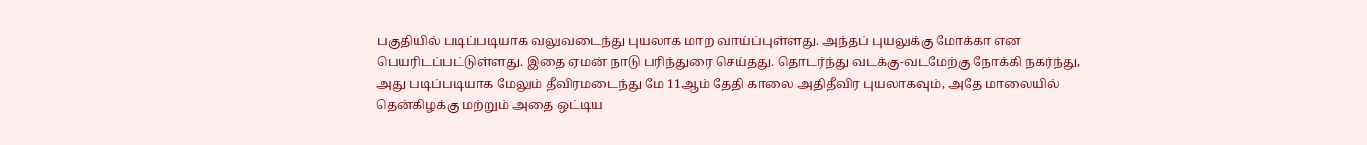பகுதியில் படிப்படியாக வலுவடைந்து புயலாக மாற வாய்ப்புள்ளது. அந்தப் புயலுக்கு மோக்கா என பெயரிடப்பட்டுள்ளது. இதை ஏமன் நாடு பரிந்துரை செய்தது. தொடர்ந்து வடக்கு-வடமேற்கு நோக்கி நகர்ந்து, அது படிப்படியாக மேலும் தீவிரமடைந்து மே 11ஆம் தேதி காலை அதிதீவிர புயலாகவும், அதே மாலையில் தென்கிழக்கு மற்றும் அதை ஒட்டிய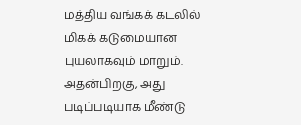மத்திய வங்கக் கடலில் மிகக் கடுமையான புயலாகவும் மாறும்.
அதன்பிறகு, அது படிப்படியாக மீண்டு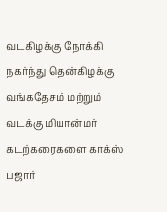வடகிழக்கு நோக்கி நகர்ந்து தென்கிழக்கு வங்கதேசம் மற்றும் வடக்கு மியான்மர் கடற்கரைகளை காக்ஸ் பஜார்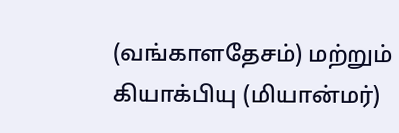(வங்காளதேசம்) மற்றும் கியாக்பியு (மியான்மர்)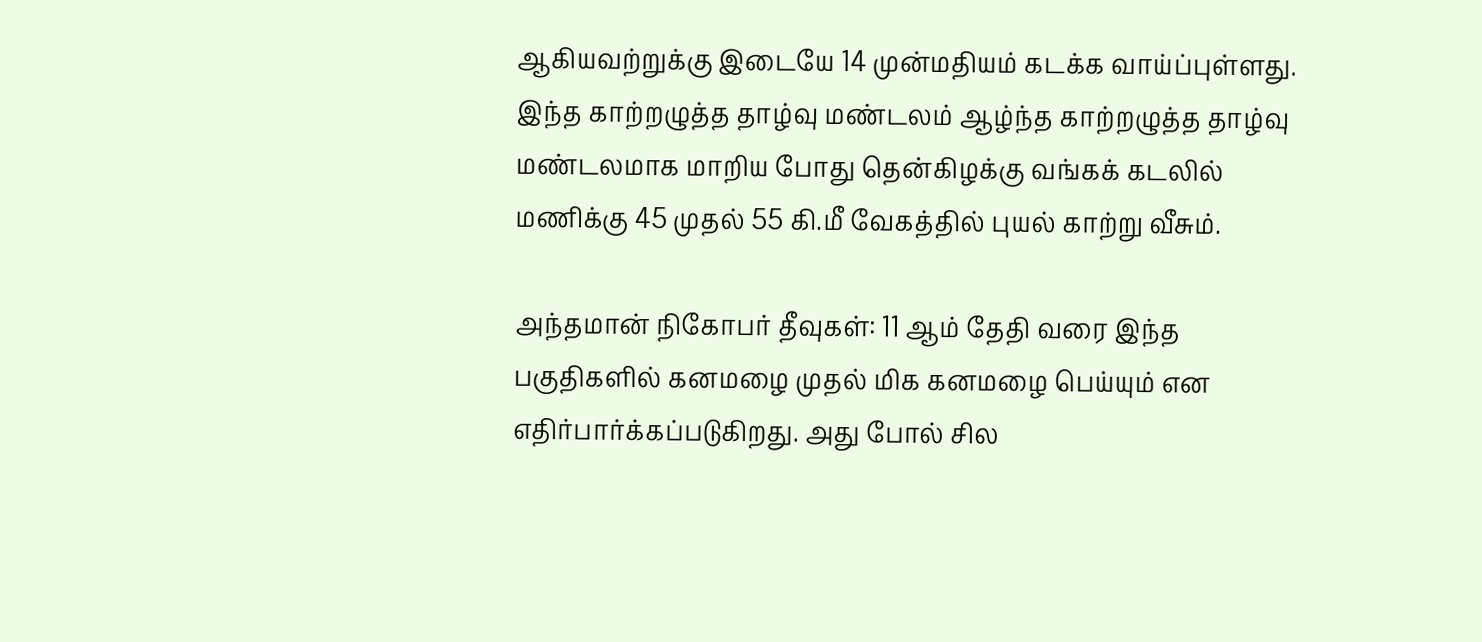ஆகியவற்றுக்கு இடையே 14 முன்மதியம் கடக்க வாய்ப்புள்ளது. இந்த காற்றழுத்த தாழ்வு மண்டலம் ஆழ்ந்த காற்றழுத்த தாழ்வு மண்டலமாக மாறிய போது தென்கிழக்கு வங்கக் கடலில் மணிக்கு 45 முதல் 55 கி.மீ வேகத்தில் புயல் காற்று வீசும்.

அந்தமான் நிகோபர் தீவுகள்: 11 ஆம் தேதி வரை இந்த பகுதிகளில் கனமழை முதல் மிக கனமழை பெய்யும் என எதிர்பார்க்கப்படுகிறது. அது போல் சில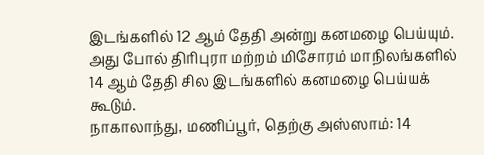இடங்களில் 12 ஆம் தேதி அன்று கனமழை பெய்யும்.
அது போல் திரிபுரா மற்றம் மிசோரம் மாநிலங்களில் 14 ஆம் தேதி சில இடங்களில் கனமழை பெய்யக் கூடும்.
நாகாலாந்து, மணிப்பூர், தெற்கு அஸ்ஸாம்: 14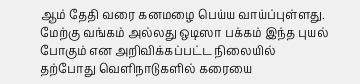ஆம் தேதி வரை கனமழை பெய்ய வாய்ப்புள்ளது. மேற்கு வங்கம் அல்லது ஒடிஸா பக்கம் இந்த புயல் போகும் என அறிவிக்கப்பட்ட நிலையில் தற்போது வெளிநாடுகளில் கரையை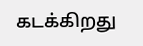கடக்கிறது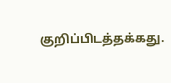குறிப்பிடத்தக்கது.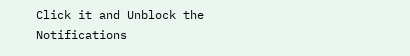Click it and Unblock the Notifications